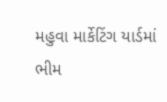મહુવા માર્કેટિંગ યાર્ડમાં ભીમ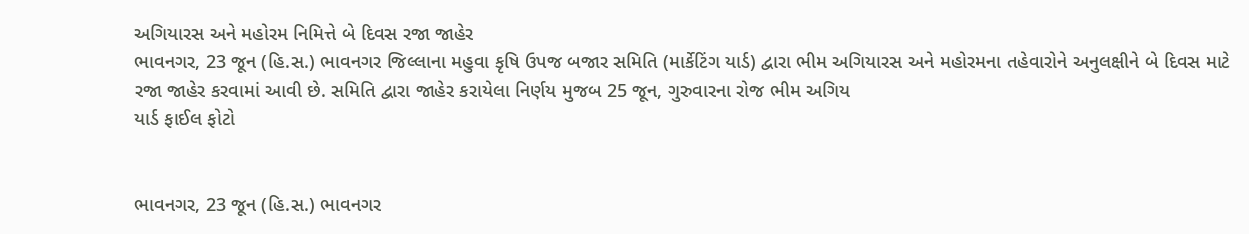અગિયારસ અને મહોરમ નિમિત્તે બે દિવસ રજા જાહેર
ભાવનગર, 23 જૂન (હિ.સ.) ભાવનગર જિલ્લાના મહુવા કૃષિ ઉપજ બજાર સમિતિ (માર્કેટિંગ યાર્ડ) દ્વારા ભીમ અગિયારસ અને મહોરમના તહેવારોને અનુલક્ષીને બે દિવસ માટે રજા જાહેર કરવામાં આવી છે. સમિતિ દ્વારા જાહેર કરાયેલા નિર્ણય મુજબ 25 જૂન, ગુરુવારના રોજ ભીમ અગિય
યાર્ડ ફાઈલ ફોટો


ભાવનગર, 23 જૂન (હિ.સ.) ભાવનગર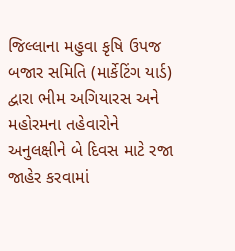જિલ્લાના મહુવા કૃષિ ઉપજ બજાર સમિતિ (માર્કેટિંગ યાર્ડ) દ્વારા ભીમ અગિયારસ અને મહોરમના તહેવારોને અનુલક્ષીને બે દિવસ માટે રજા જાહેર કરવામાં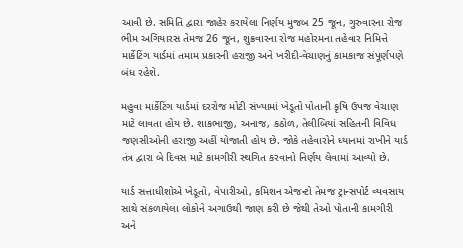આવી છે. સમિતિ દ્વારા જાહેર કરાયેલા નિર્ણય મુજબ 25 જૂન, ગુરુવારના રોજ ભીમ અગિયારસ તેમજ 26 જૂન, શુક્રવારના રોજ મહોરમના તહેવાર નિમિત્તે માર્કેટિંગ યાર્ડમાં તમામ પ્રકારની હરાજી અને ખરીદી-વેચાણનું કામકાજ સંપૂર્ણપણે બંધ રહેશે.

મહુવા માર્કેટિંગ યાર્ડમાં દરરોજ મોટી સંખ્યામાં ખેડૂતો પોતાની કૃષિ ઉપજ વેચાણ માટે લાવતા હોય છે. શાકભાજી, અનાજ, કઠોળ, તેલીબિયાં સહિતની વિવિધ જણસીઓની હરાજી અહીં યોજાતી હોય છે. જોકે તહેવારોને ધ્યાનમાં રાખીને યાર્ડ તંત્ર દ્વારા બે દિવસ માટે કામગીરી સ્થગિત કરવાનો નિર્ણય લેવામાં આવ્યો છે.

યાર્ડ સત્તાધીશોએ ખેડૂતો, વેપારીઓ, કમિશન એજન્ટો તેમજ ટ્રાન્સપોર્ટ વ્યવસાય સાથે સંકળાયેલા લોકોને અગાઉથી જાણ કરી છે જેથી તેઓ પોતાની કામગીરી અને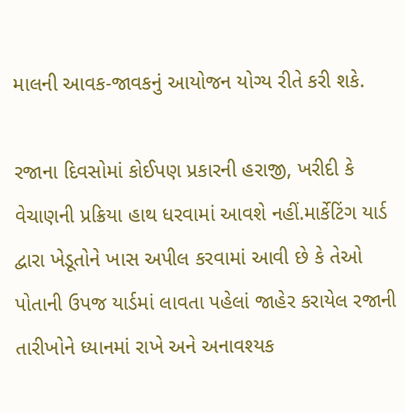માલની આવક-જાવકનું આયોજન યોગ્ય રીતે કરી શકે.

રજાના દિવસોમાં કોઈપણ પ્રકારની હરાજી, ખરીદી કે વેચાણની પ્રક્રિયા હાથ ધરવામાં આવશે નહીં.માર્કેટિંગ યાર્ડ દ્વારા ખેડૂતોને ખાસ અપીલ કરવામાં આવી છે કે તેઓ પોતાની ઉપજ યાર્ડમાં લાવતા પહેલાં જાહેર કરાયેલ રજાની તારીખોને ધ્યાનમાં રાખે અને અનાવશ્યક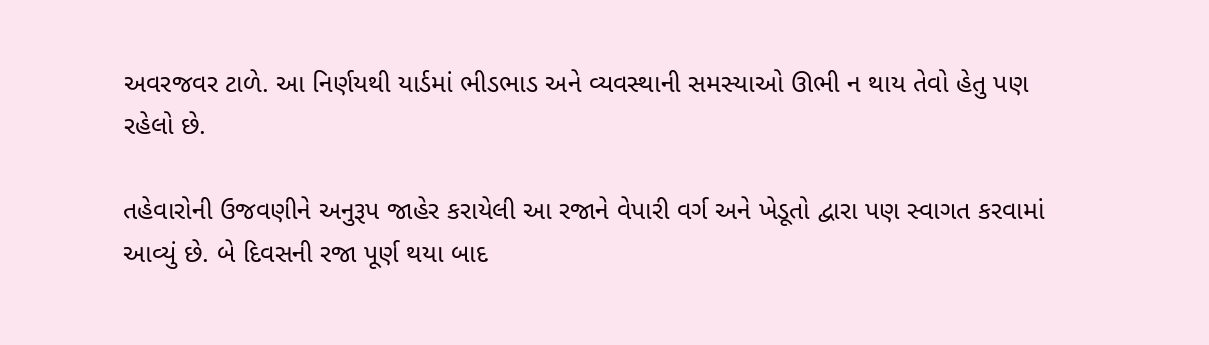અવરજવર ટાળે. આ નિર્ણયથી યાર્ડમાં ભીડભાડ અને વ્યવસ્થાની સમસ્યાઓ ઊભી ન થાય તેવો હેતુ પણ રહેલો છે.

તહેવારોની ઉજવણીને અનુરૂપ જાહેર કરાયેલી આ રજાને વેપારી વર્ગ અને ખેડૂતો દ્વારા પણ સ્વાગત કરવામાં આવ્યું છે. બે દિવસની રજા પૂર્ણ થયા બાદ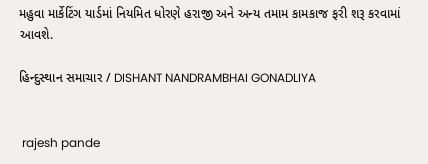મહુવા માર્કેટિંગ યાર્ડમાં નિયમિત ધોરણે હરાજી અને અન્ય તમામ કામકાજ ફરી શરૂ કરવામાં આવશે.

હિન્દુસ્થાન સમાચાર / DISHANT NANDRAMBHAI GONADLIYA


 rajesh pande